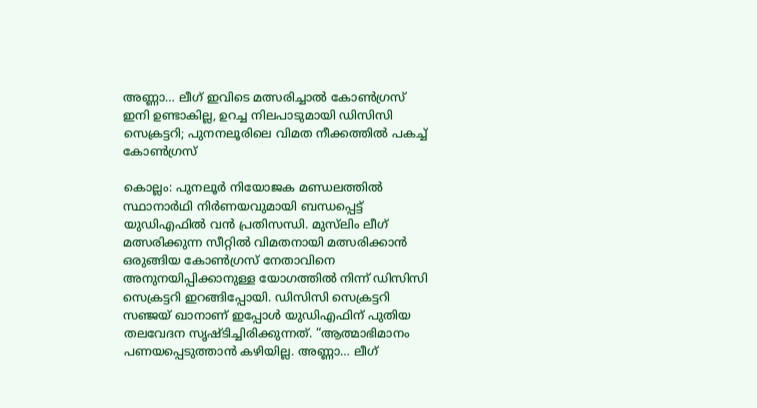അണ്ണാ… ലീഗ് ഇവിടെ മത്സരിച്ചാൽ കോൺഗ്രസ് ഇനി ഉണ്ടാകില്ല, ഉറച്ച നിലപാടുമായി ഡിസിസി സെക്രട്ടറി; പുനനലൂരിലെ വിമത നീക്കത്തിൽ പകച്ച് കോൺഗ്രസ്

കൊല്ലം: പുനലൂർ നിയോജക മണ്ഡലത്തിൽ സ്ഥാനാർഥി നിർണയവുമായി ബന്ധപ്പെട്ട് യുഡിഎഫിൽ വൻ പ്രതിസന്ധി. മുസ്‌ലിം ലീഗ് മത്സരിക്കുന്ന സീറ്റിൽ വിമതനായി മത്സരിക്കാൻ ഒരുങ്ങിയ കോൺഗ്രസ് നേതാവിനെ അനുനയിപ്പിക്കാനുള്ള യോഗത്തിൽ നിന്ന് ഡിസിസി സെക്രട്ടറി ഇറങ്ങിപ്പോയി. ഡിസിസി സെക്രട്ടറി സഞ്ജയ് ഖാനാണ് ഇപ്പോൾ യുഡിഎഫിന് പുതിയ തലവേദന സൃഷ്ടിച്ചിരിക്കുന്നത്. “ആത്മാഭിമാനം പണയപ്പെടുത്താൻ കഴിയില്ല. അണ്ണാ… ലീഗ്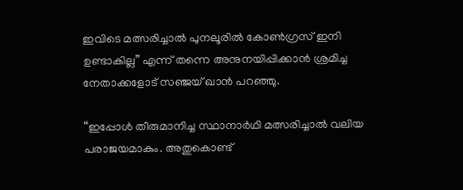ഇവിടെ മത്സരിച്ചാൽ പുനലൂരിൽ കോൺഗ്രസ് ഇനി ഉണ്ടാകില്ല” എന്ന് തന്നെ അനുനയിപ്പിക്കാൻ ശ്രമിച്ച നേതാക്കളോട് സഞ്ജയ് ഖാൻ പറഞ്ഞു.

“ഇപ്പോൾ തീരുമാനിച്ച സ്ഥാനാർഥി മത്സരിച്ചാൽ വലിയ പരാജയമാകും. അതുകൊണ്ട്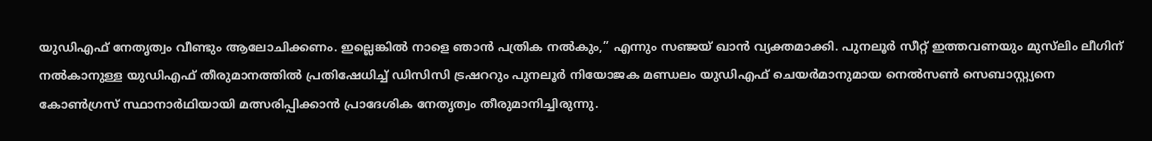യുഡിഎഫ് നേതൃത്വം വീണ്ടും ആലോചിക്കണം. ഇല്ലെങ്കിൽ നാളെ ഞാൻ പത്രിക നൽകും,” എന്നും സഞ്ജയ് ഖാൻ വ്യക്തമാക്കി. പുനലൂർ സീറ്റ് ഇത്തവണയും മുസ്‌ലിം ലീഗിന് നൽകാനുള്ള യുഡിഎഫ് തീരുമാനത്തിൽ പ്രതിഷേധിച്ച് ഡിസിസി ട്രഷററും പുനലൂർ നിയോജക മണ്ഡലം യുഡിഎഫ് ചെയർമാനുമായ നെൽസൺ സെബാസ്റ്റ്യനെ കോൺഗ്രസ് സ്ഥാനാർഥിയായി മത്സരിപ്പിക്കാൻ പ്രാദേശിക നേതൃത്വം തീരുമാനിച്ചിരുന്നു.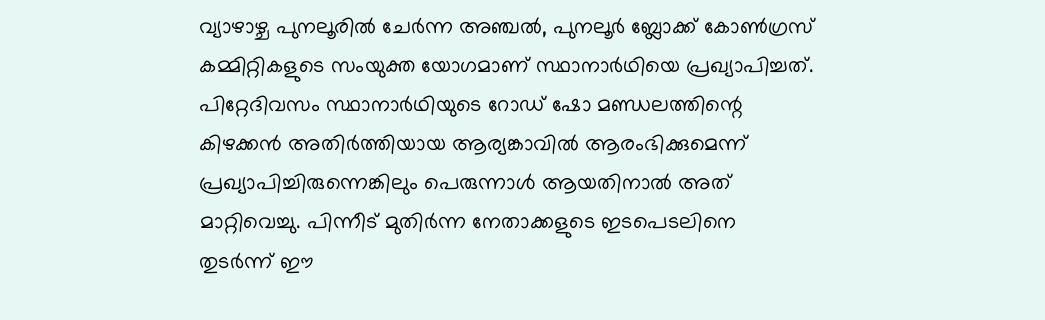വ്യാഴാഴ്ച പുനലൂരിൽ ചേർന്ന അഞ്ചൽ, പുനലൂർ ബ്ലോക്ക് കോൺഗ്രസ് കമ്മിറ്റികളുടെ സംയുക്ത യോഗമാണ് സ്ഥാനാർഥിയെ പ്രഖ്യാപിച്ചത്. പിറ്റേദിവസം സ്ഥാനാർഥിയുടെ റോഡ് ഷോ മണ്ഡലത്തിന്റെ കിഴക്കൻ അതിർത്തിയായ ആര്യങ്കാവിൽ ആരംഭിക്കുമെന്ന് പ്രഖ്യാപിച്ചിരുന്നെങ്കിലും പെരുന്നാൾ ആയതിനാൽ അത് മാറ്റിവെച്ചു. പിന്നീട് മുതിർന്ന നേതാക്കളുടെ ഇടപെടലിനെ തുടർന്ന് ഈ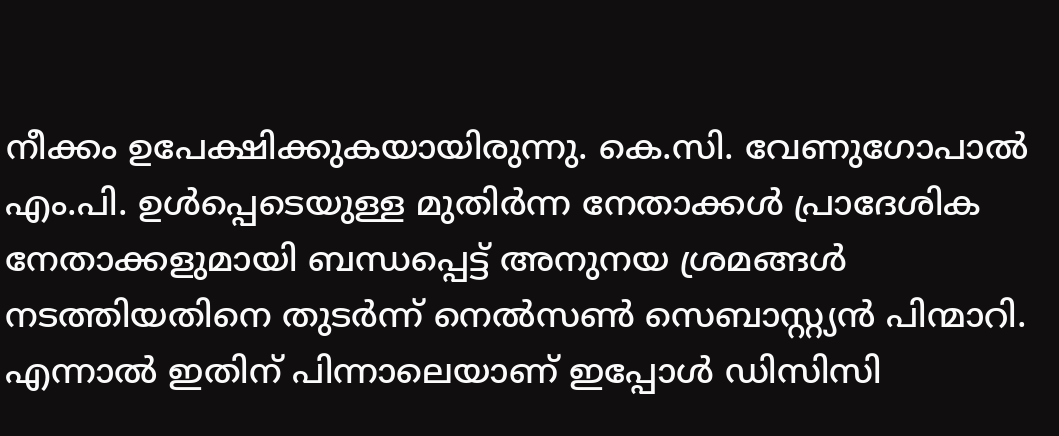നീക്കം ഉപേക്ഷിക്കുകയായിരുന്നു. കെ.സി. വേണുഗോപാൽ എം.പി. ഉൾപ്പെടെയുള്ള മുതിർന്ന നേതാക്കൾ പ്രാദേശിക നേതാക്കളുമായി ബന്ധപ്പെട്ട് അനുനയ ശ്രമങ്ങൾ നടത്തിയതിനെ തുടർന്ന് നെൽസൺ സെബാസ്റ്റ്യൻ പിന്മാറി. എന്നാൽ ഇതിന് പിന്നാലെയാണ് ഇപ്പോൾ ഡിസിസി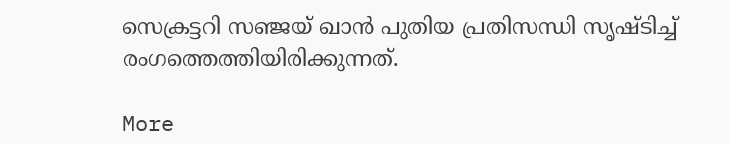സെക്രട്ടറി സഞ്ജയ് ഖാൻ പുതിയ പ്രതിസന്ധി സൃഷ്ടിച്ച് രംഗത്തെത്തിയിരിക്കുന്നത്.

More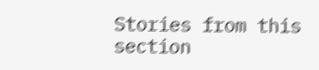Stories from this section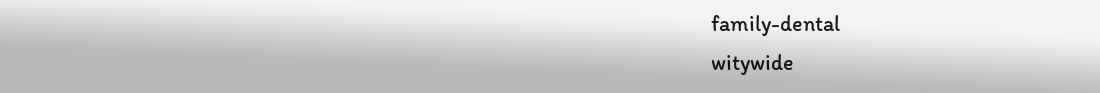family-dental
witywide